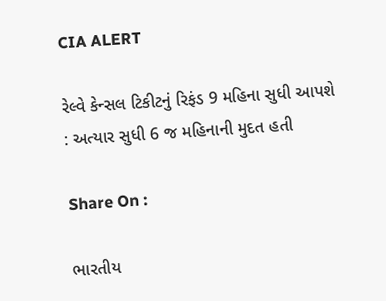CIA ALERT

રેલ્વે કેન્સલ ટિકીટનું રિફંડ 9 મહિના સુધી આપશે : અત્યાર સુધી 6 જ મહિનાની મુદત હતી

Share On :

ભારતીય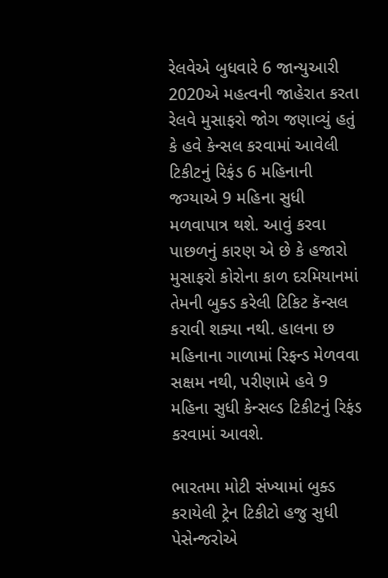રેલવેએ બુધવારે 6 જાન્યુઆરી 2020એ મહત્વની જાહેરાત કરતા રેલવે મુસાફરો જોગ જણાવ્યું હતું કે હવે કેન્સલ કરવામાં આવેલી ટિકીટનું રિફંડ 6 મહિનાની જગ્યાએ 9 મહિના સુધી મળવાપાત્ર થશે. આવું કરવા પાછળનું કારણ એ છે કે હજારો મુસાફરો કોરોના કાળ દરમિયાનમાં તેમની બુક્ડ કરેલી ટિકિટ કૅન્સલ કરાવી શક્યા નથી. હાલના છ મહિનાના ગાળામાં રિફન્ડ મેળવવા સક્ષમ નથી, પરીણામે હવે 9 મહિના સુધી કેન્સલ્ડ ટિકીટનું રિફંડ કરવામાં આવશે.

ભારતમા મોટી સંખ્યામાં બુક્ડ કરાયેલી ટ્રેન ટિકીટો હજુ સુધી પેસેન્જરોએ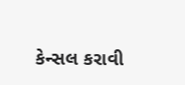કેન્સલ કરાવી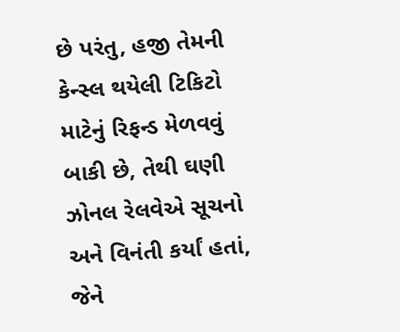છે પરંતુ, હજી તેમની કેન્સ્લ થયેલી ટિકિટો માટેનું રિફન્ડ મેળવવું બાકી છે, તેથી ઘણી ઝોનલ રેલવેએ સૂચનો અને વિનંતી કર્યાં હતાં, જેને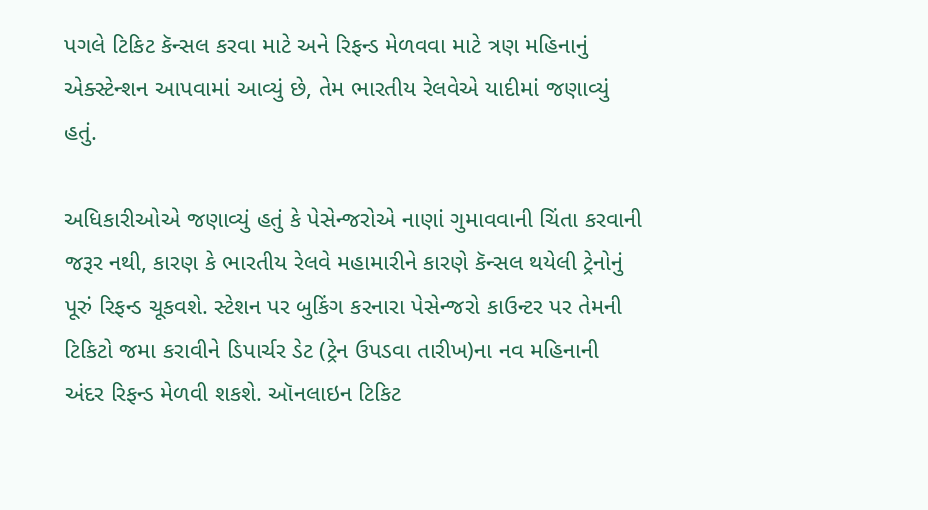પગલે ટિકિટ કૅન્સલ કરવા માટે અને રિફન્ડ મેળવવા માટે ત્રણ મહિનાનું એક્સ્ટેન્શન આપવામાં આવ્યું છે, તેમ ભારતીય રેલવેએ યાદીમાં જણાવ્યું હતું.

અધિકારીઓએ જણાવ્યું હતું કે પેસેન્જરોએ નાણાં ગુમાવવાની ચિંતા કરવાની જરૂર નથી, કારણ કે ભારતીય રેલવે મહામારીને કારણે કૅન્સલ થયેલી ટ્રેનોનું પૂરું રિફન્ડ ચૂકવશે. સ્ટેશન પર બુકિંગ કરનારા પેસેન્જરો કાઉન્ટર પર તેમની ટિકિટો જમા કરાવીને ડિપાર્ચર ડેટ (ટ્રેન ઉપડવા તારીખ)ના નવ મહિનાની અંદર રિફન્ડ મેળવી શકશે. ઑનલાઇન ટિકિટ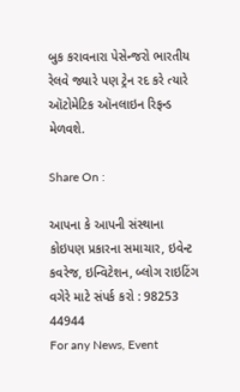બુક કરાવનારા પેસેન્જરો ભારતીય રેલવે જ્યારે પણ ટ્રેન રદ કરે ત્યારે ઑટોમેટિક ઑનલાઇન રિફન્ડ મેળવશે.

Share On :

આપના કે આપની સંસ્થાના કોઇપણ પ્રકારના સમાચાર, ઇવેન્ટ કવરેજ, ઇન્વિટેશન, બ્લોગ રાઇટિંગ વગેરે માટે સંપર્ક કરો : 98253 44944
For any News, Event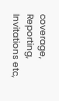coverage, Reporting, Invitations etc,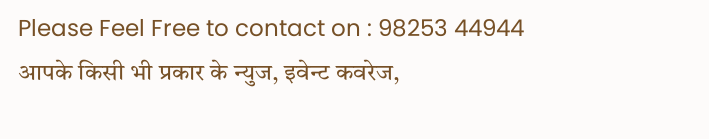Please Feel Free to contact on : 98253 44944
आपके किसी भी प्रकार के न्युज, इवेन्ट कवरेज,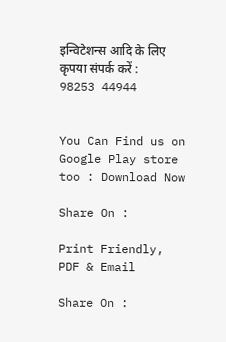इन्विटेशन्स आदि के लिए कृपया संपर्क करें : 98253 44944


You Can Find us on Google Play store too : Download Now

Share On :

Print Friendly, PDF & Email

Share On :